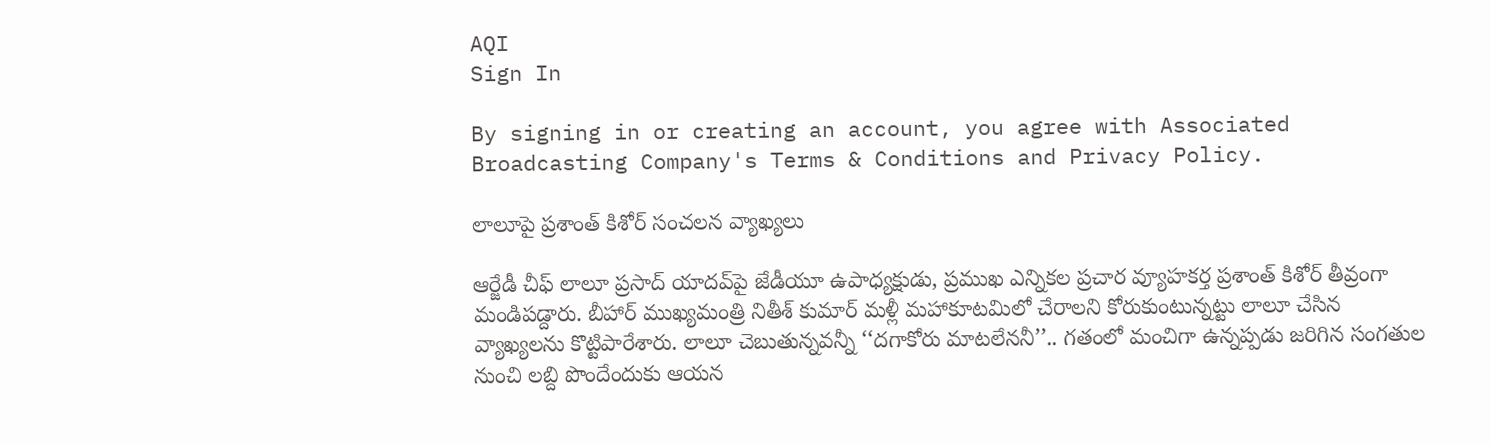AQI
Sign In

By signing in or creating an account, you agree with Associated Broadcasting Company's Terms & Conditions and Privacy Policy.

లాలూపై ప్రశాంత్ కిశోర్ సంచలన వ్యాఖ్యలు

ఆర్జేడీ చీఫ్ లాలూ ప్రసాద్ యాదవ్‌పై జేడీయూ ఉపాధ్యక్షుడు, ప్రముఖ ఎన్నికల ప్రచార వ్యూహకర్త ప్రశాంత్ కిశోర్ తీవ్రంగా మండిపడ్దారు. బీహార్ ముఖ్యమంత్రి నితీశ్ కుమార్ మళ్లీ మహాకూటమిలో చేరాలని కోరుకుంటున్నట్టు లాలూ చేసిన వ్యాఖ్యలను కొట్టిపారేశారు. లాలూ చెబుతున్నవన్నీ ‘‘దగాకోరు మాటలేననీ’’.. గతంలో మంచిగా ఉన్నప్పడు జరిగిన సంగతుల నుంచి లబ్ది పొందేందుకు ఆయన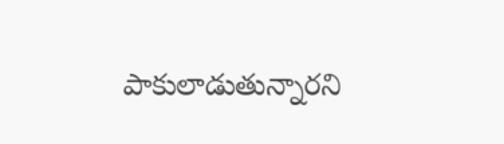పాకులాడుతున్నారని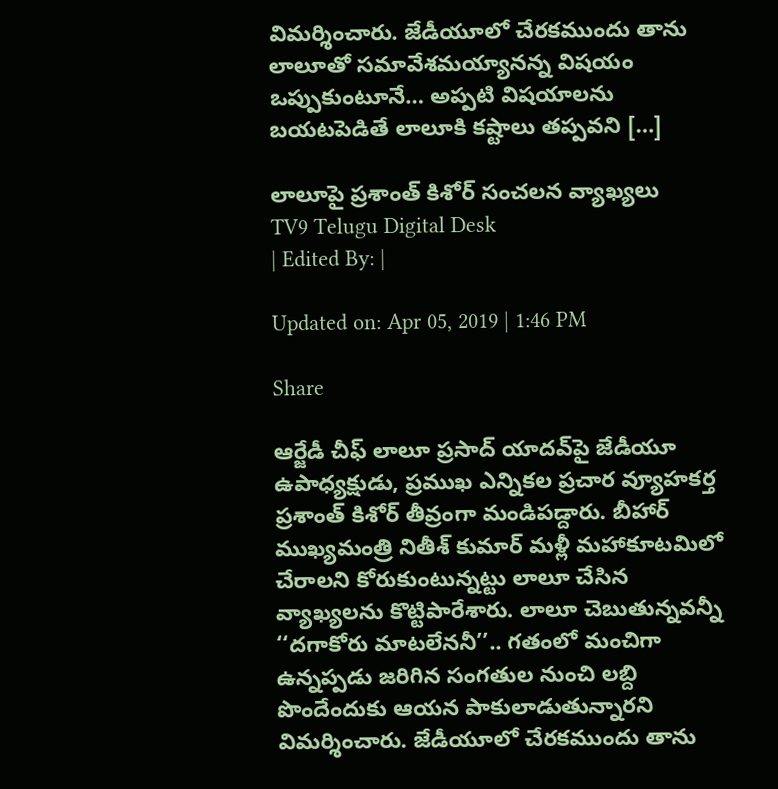విమర్శించారు. జేడీయూలో చేరకముందు తాను లాలూతో సమావేశమయ్యానన్న విషయం ఒప్పుకుంటూనే… అప్పటి విషయాలను బయటపెడితే లాలూకి కష్టాలు తప్పవని […]

లాలూపై ప్రశాంత్ కిశోర్ సంచలన వ్యాఖ్యలు
TV9 Telugu Digital Desk
| Edited By: |

Updated on: Apr 05, 2019 | 1:46 PM

Share

ఆర్జేడీ చీఫ్ లాలూ ప్రసాద్ యాదవ్‌పై జేడీయూ ఉపాధ్యక్షుడు, ప్రముఖ ఎన్నికల ప్రచార వ్యూహకర్త ప్రశాంత్ కిశోర్ తీవ్రంగా మండిపడ్దారు. బీహార్ ముఖ్యమంత్రి నితీశ్ కుమార్ మళ్లీ మహాకూటమిలో చేరాలని కోరుకుంటున్నట్టు లాలూ చేసిన వ్యాఖ్యలను కొట్టిపారేశారు. లాలూ చెబుతున్నవన్నీ ‘‘దగాకోరు మాటలేననీ’’.. గతంలో మంచిగా ఉన్నప్పడు జరిగిన సంగతుల నుంచి లబ్ది పొందేందుకు ఆయన పాకులాడుతున్నారని విమర్శించారు. జేడీయూలో చేరకముందు తాను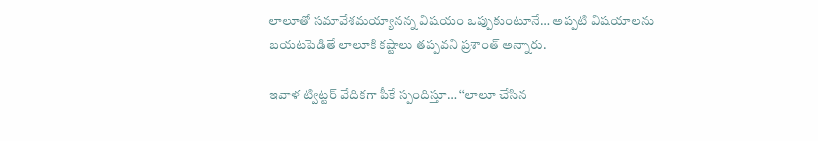లాలూతో సమావేశమయ్యానన్న విషయం ఒప్పుకుంటూనే… అప్పటి విషయాలను బయటపెడితే లాలూకి కష్టాలు తప్పవని ప్రశాంత్ అన్నారు.

ఇవాళ ట్విట్ట‌ర్ వేదికగా పీకే స్పందిస్తూ… ‘‘లాలూ చేసిన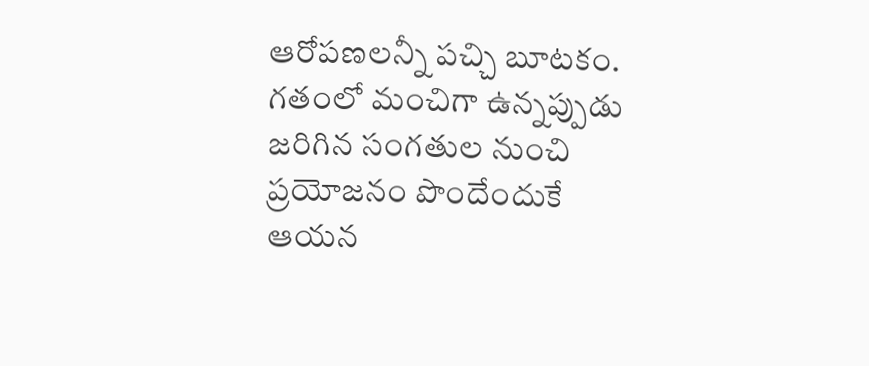ఆరోపణలన్నీ పచ్చి బూటకం. గతంలో మంచిగా ఉన్నప్పుడు జరిగిన సంగతుల నుంచి ప్రయోజనం పొందేందుకే ఆయన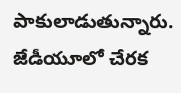పాకులాడుతున్నారు. జేడీయూలో చేరక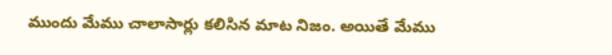ముందు మేము చాలాసార్లు కలిసిన మాట నిజం. అయితే మేము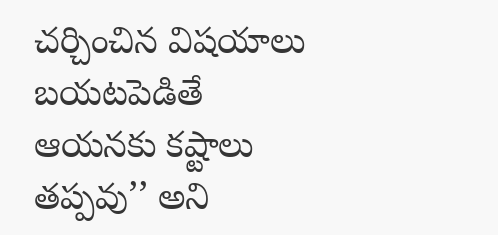చర్చించిన విషయాలు బయటపెడితే ఆయనకు కష్టాలు తప్పవు’’ అని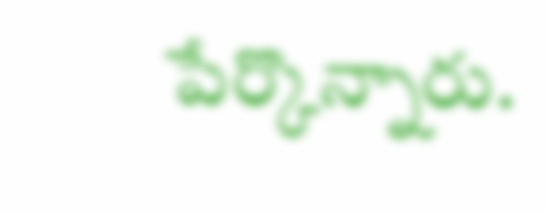పేర్కొన్నారు.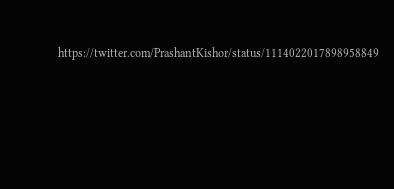https://twitter.com/PrashantKishor/status/1114022017898958849